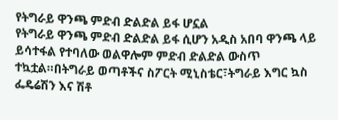የትግራይ ዋንጫ ምድብ ድልድል ይፋ ሆኗል
የትግራይ ዋንጫ ምድብ ድልድል ይፋ ሲሆን አዲስ አበባ ዋንጫ ላይ ይሳተፋል የተባለው ወልዋሎም ምድብ ድልድል ውስጥ ተኳቷል።በትግራይ ወጣቶችና ስፖርት ሚኒስቴር፣ትግራይ እግር ኳስ ፌዴሬሽን እና ሽቶ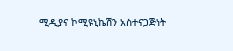ሚዲያና ኮሚዩኒኬሽን አስተናጋጅነት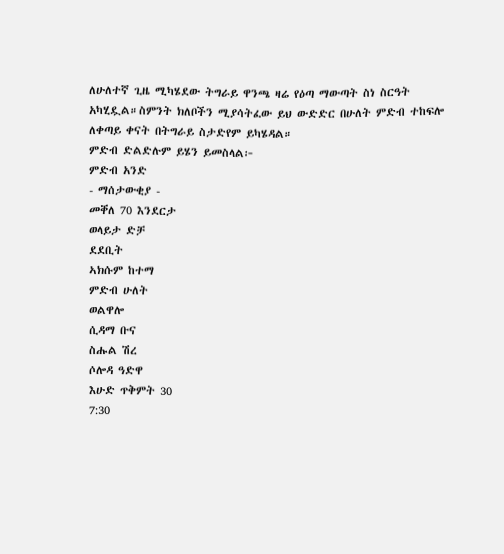ለሁለተኛ ጊዜ ሚካሄደው ትግራይ ዋንጫ ዛሬ የዕጣ ማውጣት ስነ ስርዓት አካሂዷል።ስምንት ክለቦችን ሚያሳትፈው ይህ ውድድር በሁለት ምድብ ተከፍሎ ለቀጣይ ቀናት በትግራይ ስታድየም ይካሄዳል።
ምድብ ድልድሉም ይሄን ይመስላል፦
ምድብ አንድ
- ማሰታውቂያ -
መቐለ 70 እንደርታ
ወላይታ ድቻ
ደደቢት
ኣክሱም ከተማ
ምድብ ሁለት
ወልዋሎ
ሲዳማ ቡና
ስሑል ሽረ
ሶሎዳ ዓድዋ
እሁድ ጥቅምት 30
7:30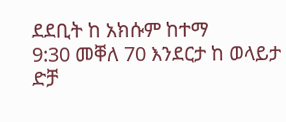ደደቢት ከ አክሱም ከተማ
9:30 መቐለ 70 እንደርታ ከ ወላይታ ድቻ